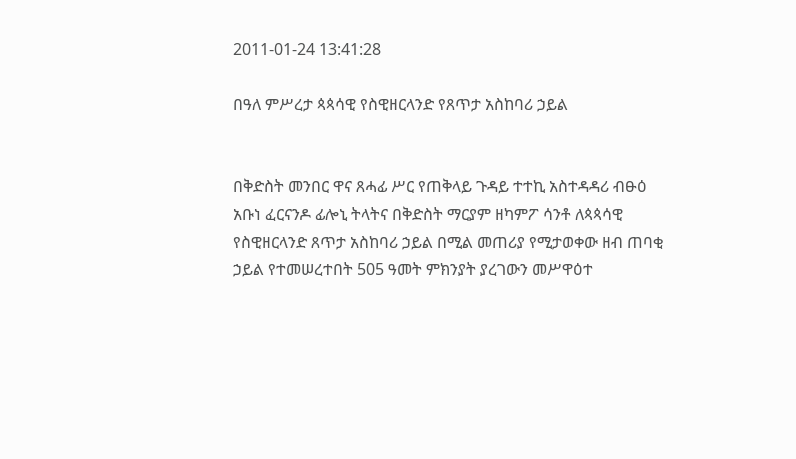2011-01-24 13:41:28

በዓለ ምሥረታ ጳጳሳዊ የስዊዘርላንድ የጸጥታ አስከባሪ ኃይል


በቅድስት መንበር ዋና ጸሓፊ ሥር የጠቅላይ ጉዳይ ተተኪ አስተዳዳሪ ብፁዕ አቡነ ፈርናንዶ ፊሎኒ ትላትና በቅድስት ማርያም ዘካምፖ ሳንቶ ለጳጳሳዊ የስዊዘርላንድ ጸጥታ አስከባሪ ኃይል በሚል መጠሪያ የሚታወቀው ዘብ ጠባቂ ኃይል የተመሠረተበት 505 ዓመት ምክንያት ያረገውን መሥዋዕተ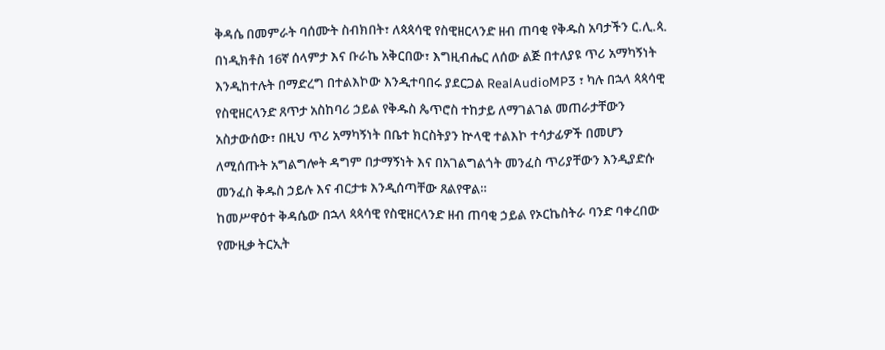ቅዳሴ በመምራት ባሰሙት ስብክበት፣ ለጳጳሳዊ የስዊዘርላንድ ዘብ ጠባቂ የቅዱስ አባታችን ር.ሊ.ጳ. በነዲክቶስ 16ኛ ሰላምታ እና ቡራኬ አቅርበው፣ እግዚብሔር ለሰው ልጅ በተለያዩ ጥሪ አማካኝነት እንዲከተሉት በማድረግ በተልእኮው እንዲተባበሩ ያደርጋል RealAudioMP3 ፣ ካሉ በኋላ ጳጳሳዊ የስዊዘርላንድ ጸጥታ አስከባሪ ኃይል የቅዱስ ጴጥሮስ ተከታይ ለማገልገል መጠራታቸውን አስታውሰው፣ በዚህ ጥሪ አማካኝነት በቤተ ክርስትያን ኵላዊ ተልእኮ ተሳታፊዎች በመሆን ለሚሰጡት አግልግሎት ዳግም በታማኝነት እና በአገልግልጎት መንፈስ ጥሪያቸውን እንዲያድሱ መንፈስ ቅዱስ ኃይሉ እና ብርታቱ እንዲሰጣቸው ጸልየዋል።
ከመሥዋዕተ ቅዳሴው በኋላ ጳጳሳዊ የስዊዘርላንድ ዘብ ጠባቂ ኃይል የኦርኬስትራ ባንድ ባቀረበው የሙዚቃ ትርኢት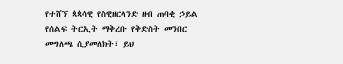የተሸኘ ጳጳሳዊ የስዊዘርላንድ ዘብ ጠባቂ ኃይል የሰልፍ ትርኢት ማቅረቡ የቅድስት መንበር መግለጫ ሲያመለክት፣ ይህ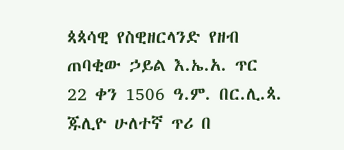ጳጳሳዊ የስዊዘርላንድ የዘብ ጠባቂው ኃይል እ.ኤ.አ. ጥር 22 ቀን 1506 ዓ.ም. በር.ሊ.ጳ. ጁሊዮ ሁለተኛ ጥሪ በ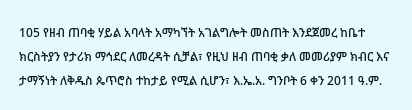105 የዘብ ጠባቂ ሃይል አባላት አማካኘት አገልግሎት መስጠት እንደጀመረ ከቤተ ክርስትያን የታሪክ ማኅደር ለመረዳት ሲቻል፣ የዚህ ዘብ ጠባቂ ቃለ መመሪያም ክብር እና ታማኝነት ለቅዱስ ጴጥሮስ ተከታይ የሚል ሲሆን፣ እ.ኤ.አ. ግንቦት 6 ቀን 2011 ዓ.ም.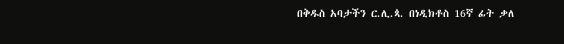በቅዱስ አባታችን ር.ሊ.ጳ. በነዲክቶስ 16ኛ ፊት ቃለ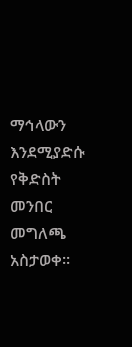ማኅላውን እንደሚያድሱ የቅድስት መንበር መግለጫ አስታወቀ።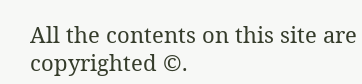All the contents on this site are copyrighted ©.